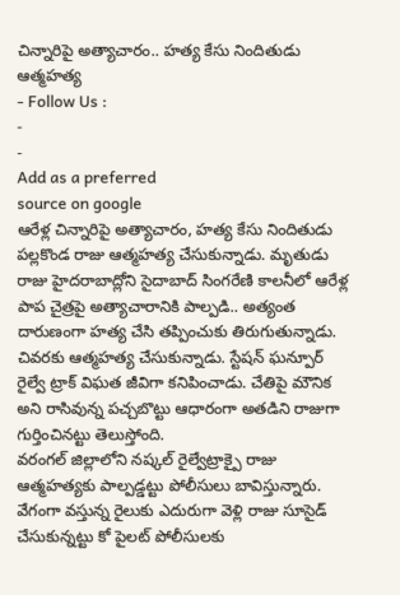చిన్నారిపై అత్యాచారం.. హత్య కేసు నిందితుడు ఆత్మహత్య
- Follow Us :
-
-
Add as a preferred
source on google
ఆరేళ్ల చిన్నారిపై అత్యాచారం, హత్య కేసు నిందితుడు పల్లకొండ రాజు ఆత్మహత్య చేసుకున్నాడు. మృతుడు రాజు హైదరాబాద్లోని సైదాబాద్ సింగరేణి కాలనీలో ఆరేళ్ల పాప చైత్రపై అత్యాచారానికి పాల్పడి.. అత్యంత దారుణంగా హత్య చేసి తప్పించుకు తిరుగుతున్నాడు. చివరకు ఆత్మహత్య చేసుకున్నాడు. స్టేషన్ ఘన్పూర్ రైల్వే ట్రాక్ విఘత జీవిగా కనిపించాడు. చేతిపై మౌనిక అని రాసివున్న పచ్చబొట్టు ఆధారంగా అతడిని రాజుగా గుర్తించినట్టు తెలుస్తోంది.
వరంగల్ జిల్లాలోని నష్కల్ రైల్వేట్రాక్పై రాజు ఆత్మహత్యకు పాల్పడ్డట్టు పోలీసులు బావిస్తున్నారు. వేగంగా వస్తున్న రైలుకు ఎదురుగా వెళ్లి రాజు సూసైడ్ చేసుకున్నట్టు కో పైలట్ పోలీసులకు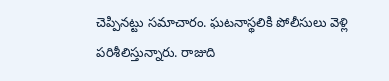చెప్పినట్టు సమాచారం. ఘటనాస్థలికి పోలీసులు వెళ్లి పరిశీలిస్తున్నారు. రాజుది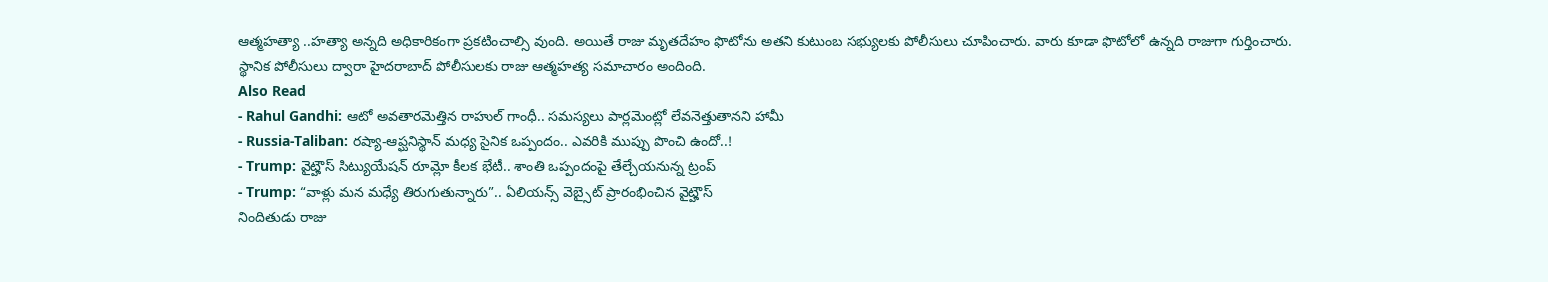ఆత్మహత్యా ..హత్యా అన్నది అధికారికంగా ప్రకటించాల్సి వుంది. అయితే రాజు మృతదేహం ఫొటోను అతని కుటుంబ సభ్యులకు పోలీసులు చూపించారు. వారు కూడా ఫొటోలో ఉన్నది రాజుగా గుర్తించారు. స్థానిక పోలీసులు ద్వారా హైదరాబాద్ పోలీసులకు రాజు ఆత్మహత్య సమాచారం అందింది.
Also Read
- Rahul Gandhi: ఆటో అవతారమెత్తిన రాహుల్ గాంధీ.. సమస్యలు పార్లమెంట్లో లేవనెత్తుతానని హామీ
- Russia-Taliban: రష్యా-ఆప్ఘనిస్థాన్ మధ్య సైనిక ఒప్పందం.. ఎవరికి ముప్పు పొంచి ఉందో..!
- Trump: వైట్హౌస్ సిట్యుయేషన్ రూమ్లో కీలక భేటీ.. శాంతి ఒప్పందంపై తేల్చేయనున్న ట్రంప్
- Trump: “వాళ్లు మన మధ్యే తిరుగుతున్నారు”.. ఏలియన్స్ వెబ్సైట్ ప్రారంభించిన వైట్హౌస్
నిందితుడు రాజు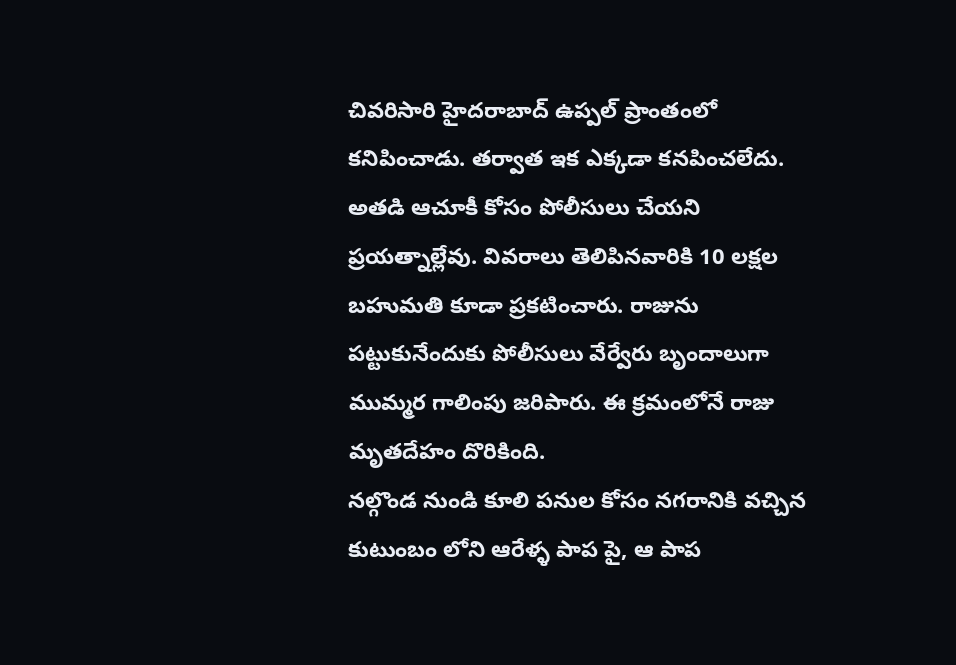చివరిసారి హైదరాబాద్ ఉప్పల్ ప్రాంతంలో కనిపించాడు. తర్వాత ఇక ఎక్కడా కనపించలేదు. అతడి ఆచూకీ కోసం పోలీసులు చేయని ప్రయత్నాల్లేవు. వివరాలు తెలిపినవారికి 10 లక్షల బహుమతి కూడా ప్రకటించారు. రాజును పట్టుకునేందుకు పోలీసులు వేర్వేరు బృందాలుగా ముమ్మర గాలింపు జరిపారు. ఈ క్రమంలోనే రాజు మృతదేహం దొరికింది.
నల్గొండ నుండి కూలి పనుల కోసం నగరానికి వచ్చిన కుటుంబం లోని ఆరేళ్ళ పాప పై, ఆ పాప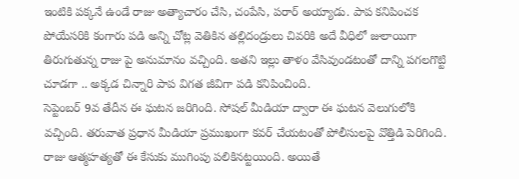ఇంటికి పక్కనే ఉండే రాజు అత్యాచారం చేసి, చంపేసి, పరార్ అయ్యాడు. పాప కనిపించక పోయేసరికి కంగారు పడి అన్ని చోట్ల వెతికిన తల్లిదండ్రులు చివరికి అదే వీధిలో జులాయిగా తిరుగుతున్న రాజు పై అనుమానం వచ్చింది. అతని ఇల్లు తాళం వేసివుండటంతో దాన్ని పగలగొట్టి చూడగా .. అక్కడ చిన్నారి పాప విగత జీవిగా పడి కనిపించింది.
సెప్టెంబర్ 9వ తేదీన ఈ ఘటన జరిగింది. సోషల్ మీడియా ద్వారా ఈ ఘటన వెలుగులోకి వచ్చింది. తరువాత ప్రధాన మీడియా ప్రముఖంగా కవర్ చేయటంతో పోలీసులపై వొత్తిడి పెరిగింది. రాజు ఆత్మహత్యతో ఈ కేసుకు ముగింపు పలికినట్టయింది. అయితే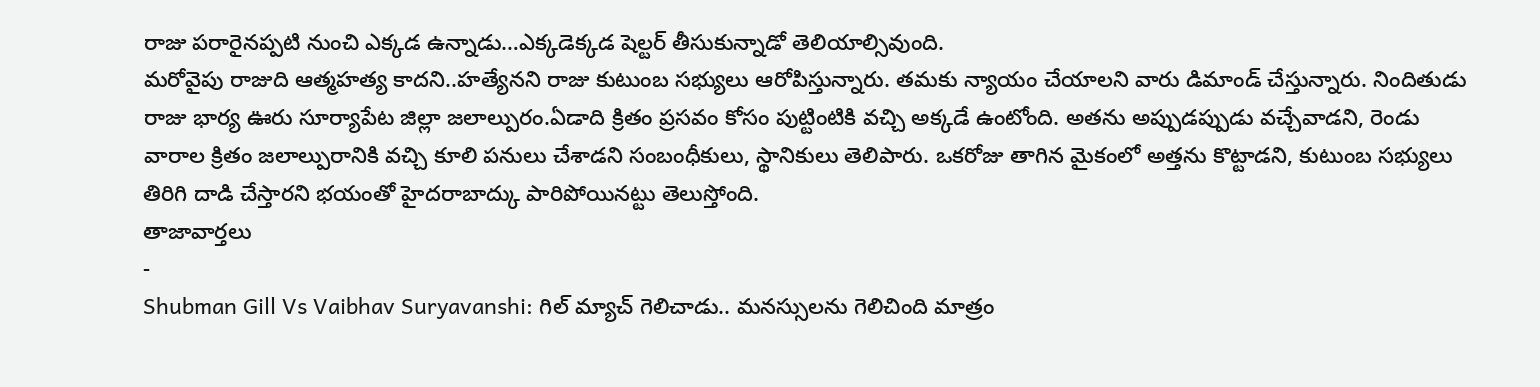రాజు పరారైనప్పటి నుంచి ఎక్కడ ఉన్నాడు…ఎక్కడెక్కడ షెల్టర్ తీసుకున్నాడో తెలియాల్సివుంది.
మరోవైపు రాజుది ఆత్మహత్య కాదని..హత్యేనని రాజు కుటుంబ సభ్యులు ఆరోపిస్తున్నారు. తమకు న్యాయం చేయాలని వారు డిమాండ్ చేస్తున్నారు. నిందితుడు రాజు భార్య ఊరు సూర్యాపేట జిల్లా జలాల్పురం.ఏడాది క్రితం ప్రసవం కోసం పుట్టింటికి వచ్చి అక్కడే ఉంటోంది. అతను అప్పుడప్పుడు వచ్చేవాడని, రెండు వారాల క్రితం జలాల్పురానికి వచ్చి కూలి పనులు చేశాడని సంబంధీకులు, స్థానికులు తెలిపారు. ఒకరోజు తాగిన మైకంలో అత్తను కొట్టాడని, కుటుంబ సభ్యులు తిరిగి దాడి చేస్తారని భయంతో హైదరాబాద్కు పారిపోయినట్టు తెలుస్తోంది.
తాజావార్తలు
-
Shubman Gill Vs Vaibhav Suryavanshi: గిల్ మ్యాచ్ గెలిచాడు.. మనస్సులను గెలిచింది మాత్రం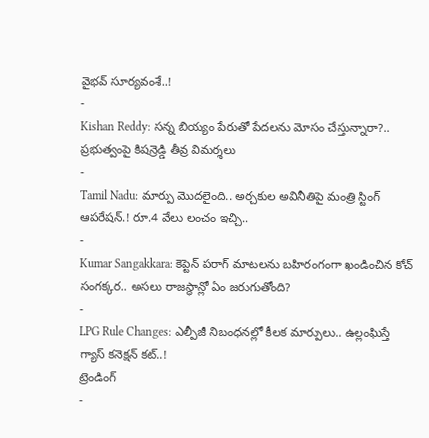వైభవ్ సూర్యవంశే..!
-
Kishan Reddy: సన్న బియ్యం పేరుతో పేదలను మోసం చేస్తున్నారా?.. ప్రభుత్వంపై కిషన్రెడ్డి తీవ్ర విమర్శలు
-
Tamil Nadu: మార్పు మొదలైంది.. అర్చకుల అవినీతిపై మంత్రి స్టింగ్ ఆపరేషన్.! రూ.4 వేలు లంచం ఇచ్చి..
-
Kumar Sangakkara: కెప్టెన్ పరాగ్ మాటలను బహిరంగంగా ఖండించిన కోచ్ సంగక్కర.. అసలు రాజస్థాన్లో ఏం జరుగుతోంది?
-
LPG Rule Changes: ఎల్పీజీ నిబంధనల్లో కీలక మార్పులు.. ఉల్లంఘిస్తే గ్యాస్ కనెక్షన్ కట్..!
ట్రెండింగ్
-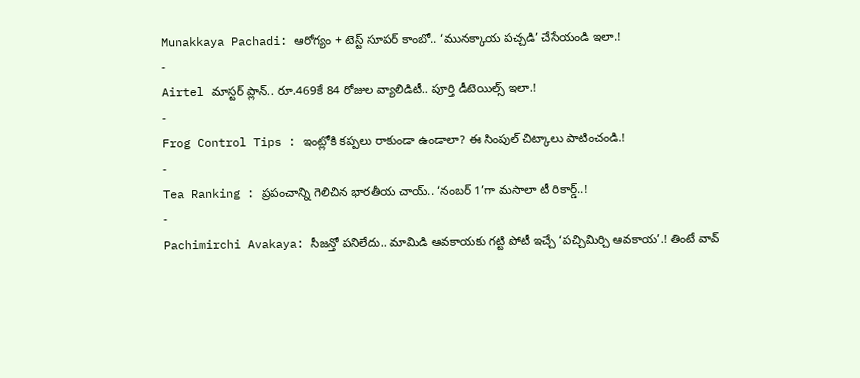Munakkaya Pachadi: ఆరోగ్యం + టెస్ట్ సూపర్ కాంబో.. ‘మునక్కాయ పచ్చడి’ చేసేయండి ఇలా.!
-
Airtel మాస్టర్ ప్లాన్.. రూ.469కే 84 రోజుల వ్యాలిడిటీ.. పూర్తి డీటెయిల్స్ ఇలా.!
-
Frog Control Tips : ఇంట్లోకి కప్పలు రాకుండా ఉండాలా? ఈ సింపుల్ చిట్కాలు పాటించండి.!
-
Tea Ranking : ప్రపంచాన్ని గెలిచిన భారతీయ చాయ్.. ‘నంబర్ 1’గా మసాలా టీ రికార్డ్..!
-
Pachimirchi Avakaya: సీజన్తో పనిలేదు.. మామిడి ఆవకాయకు గట్టి పోటీ ఇచ్చే ‘పచ్చిమిర్చి ఆవకాయ’.! తింటే వావ్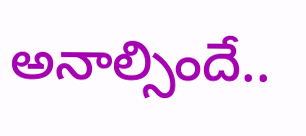అనాల్సిందే..